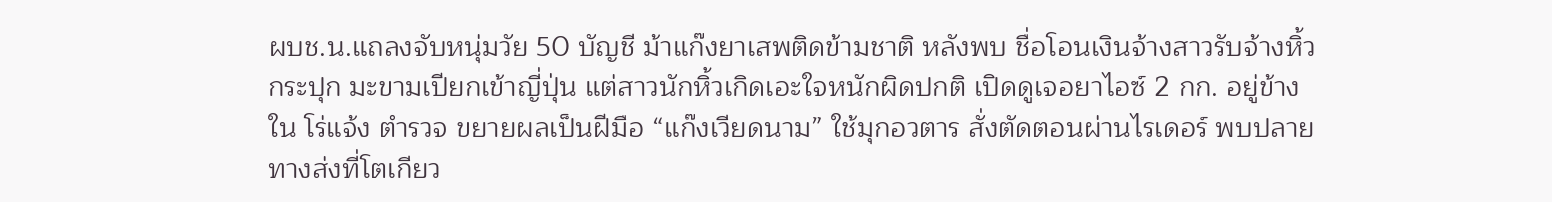ผบช.น.แถลงจับหนุ่มวัย 50 บัญชี ม้าแก๊งยาเสพติดข้ามชาติ หลังพบ ชื่อโอนเงินจ้างสาวรับจ้างหิ้วกระปุก มะขามเปียกเข้าญี่ปุ่น แต่สาวนักหิ้วเกิดเอะใจหนักผิดปกติ เปิดดูเจอยาไอซ์ 2 กก. อยู่ข้างใน โร่แจ้ง ตำรวจ ขยายผลเป็นฝีมือ “แก๊งเวียดนาม” ใช้มุกอวตาร สั่งตัดตอนผ่านไรเดอร์ พบปลายทางส่งที่โตเกียว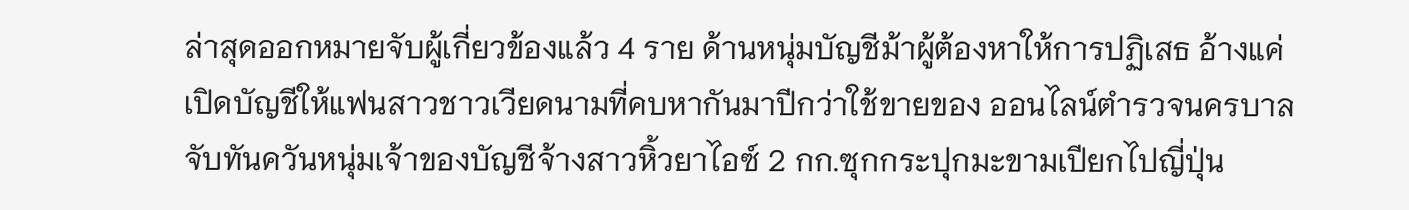ล่าสุดออกหมายจับผู้เกี่ยวข้องแล้ว 4 ราย ด้านหนุ่มบัญชีม้าผู้ต้องหาให้การปฏิเสธ อ้างแค่เปิดบัญชีให้แฟนสาวชาวเวียดนามที่คบหากันมาปีกว่าใช้ขายของ ออนไลน์ตำรวจนครบาลจับทันควันหนุ่มเจ้าของบัญชีจ้างสาวหิ้วยาไอซ์ 2 กก.ซุกกระปุกมะขามเปียกไปญี่ปุ่น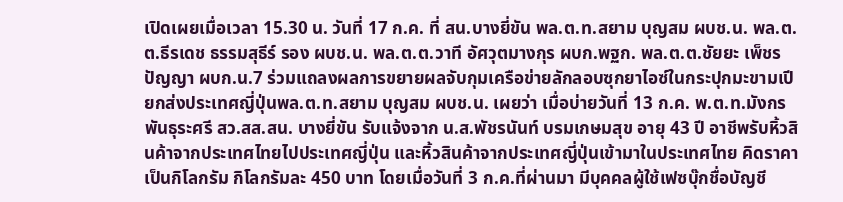เปิดเผยเมื่อเวลา 15.30 น. วันที่ 17 ก.ค. ที่ สน.บางยี่ขัน พล.ต.ท.สยาม บุญสม ผบช.น. พล.ต.ต.ธีรเดช ธรรมสุธีร์ รอง ผบช.น. พล.ต.ต.วาที อัศวุตมางกุร ผบก.พฐก. พล.ต.ต.ชัยยะ เพ็ชรปัญญา ผบก.น.7 ร่วมแถลงผลการขยายผลจับกุมเครือข่ายลักลอบซุกยาไอซ์ในกระปุกมะขามเปียกส่งประเทศญี่ปุ่นพล.ต.ท.สยาม บุญสม ผบช.น. เผยว่า เมื่อบ่ายวันที่ 13 ก.ค. พ.ต.ท.มังกร พันธุระศรี สว.สส.สน. บางยี่ขัน รับแจ้งจาก น.ส.พัชรนันท์ บรมเกษมสุข อายุ 43 ปี อาชีพรับหิ้วสินค้าจากประเทศไทยไปประเทศญี่ปุ่น และหิ้วสินค้าจากประเทศญี่ปุ่นเข้ามาในประเทศไทย คิดราคาเป็นกิโลกรัม กิโลกรัมละ 450 บาท โดยเมื่อวันที่ 3 ก.ค.ที่ผ่านมา มีบุคคลผู้ใช้เฟซบุ๊กชื่อบัญชี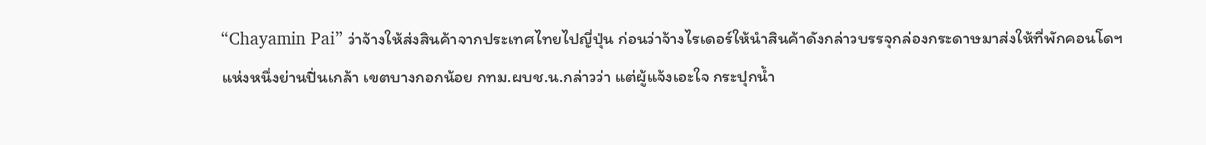“Chayamin Pai” ว่าจ้างให้ส่งสินค้าจากประเทศไทยไปญี่ปุ่น ก่อนว่าจ้างไรเดอร์ให้นำสินค้าดังกล่าวบรรจุกล่องกระดาษมาส่งให้ที่พักคอนโดฯ แห่งหนึ่งย่านปิ่นเกล้า เขตบางกอกน้อย กทม.ผบช.น.กล่าวว่า แต่ผู้แจ้งเอะใจ กระปุกน้ำ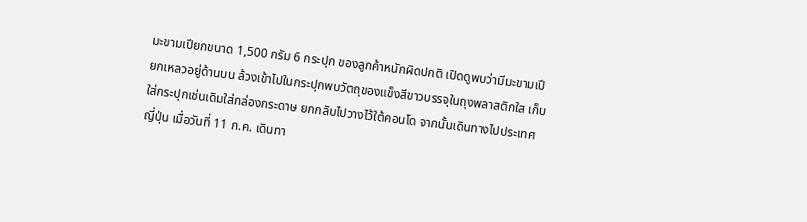มะขามเปียกขนาด 1,500 กรัม 6 กระปุก ของลูกค้าหนักผิดปกติ เปิดดูพบว่ามีมะขามเปียกเหลวอยู่ด้านบน ล้วงเข้าไปในกระปุกพบวัตถุของแข็งสีขาวบรรจุในถุงพลาสติกใส เก็บใส่กระปุกเช่นเดิมใส่กล่องกระดาษ ยกกลับไปวางไว้ใต้คอนโด จากนั้นเดินทางไปประเทศญี่ปุ่น เมื่อวันที่ 11 ก.ค. เดินทา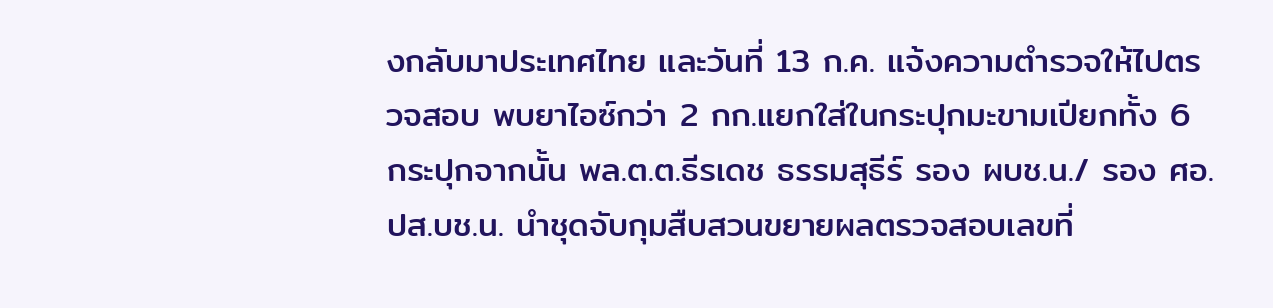งกลับมาประเทศไทย และวันที่ 13 ก.ค. แจ้งความตำรวจให้ไปตรวจสอบ พบยาไอซ์กว่า 2 กก.แยกใส่ในกระปุกมะขามเปียกทั้ง 6 กระปุกจากนั้น พล.ต.ต.ธีรเดช ธรรมสุธีร์ รอง ผบช.น./ รอง ศอ.ปส.บช.น. นำชุดจับกุมสืบสวนขยายผลตรวจสอบเลขที่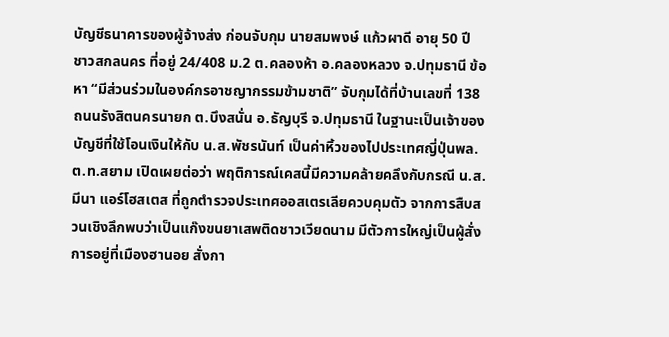บัญชีธนาคารของผู้จ้างส่ง ก่อนจับกุม นายสมพงษ์ แก้วผาดี อายุ 50 ปี ชาวสกลนคร ที่อยู่ 24/408 ม.2 ต.คลองห้า อ.คลองหลวง จ.ปทุมธานี ข้อหา “มีส่วนร่วมในองค์กรอาชญากรรมข้ามชาติ” จับกุมได้ที่บ้านเลขที่ 138 ถนนรังสิตนครนายก ต.บึงสนั่น อ.ธัญบุรี จ.ปทุมธานี ในฐานะเป็นเจ้าของบัญชีที่ใช้โอนเงินให้กับ น.ส.พัชรนันท์ เป็นค่าหิ้วของไปประเทศญี่ปุ่นพล.ต.ท.สยาม เปิดเผยต่อว่า พฤติการณ์เคสนี้มีความคล้ายคลึงกับกรณี น.ส.มีนา แอร์โฮสเตส ที่ถูกตำรวจประเทศออสเตรเลียควบคุมตัว จากการสืบสวนเชิงลึกพบว่าเป็นแก๊งขนยาเสพติดชาวเวียดนาม มีตัวการใหญ่เป็นผู้สั่งการอยู่ที่เมืองฮานอย สั่งกา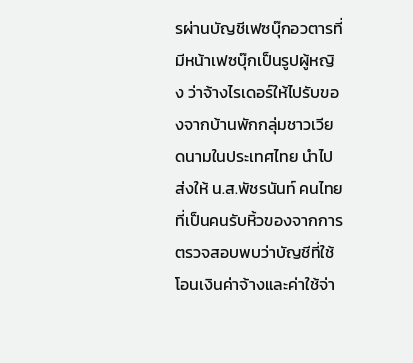รผ่านบัญชีเฟซบุ๊กอวตารที่มีหน้าเฟซบุ๊กเป็นรูปผู้หญิง ว่าจ้างไรเดอร์ให้ไปรับของจากบ้านพักกลุ่มชาวเวียดนามในประเทศไทย นำไปส่งให้ น.ส.พัชรนันท์ คนไทยที่เป็นคนรับหิ้วของจากการตรวจสอบพบว่าบัญชีที่ใช้โอนเงินค่าจ้างและค่าใช้จ่า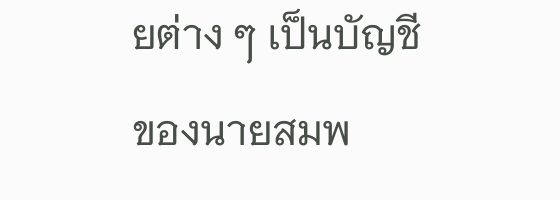ยต่าง ๆ เป็นบัญชีของนายสมพ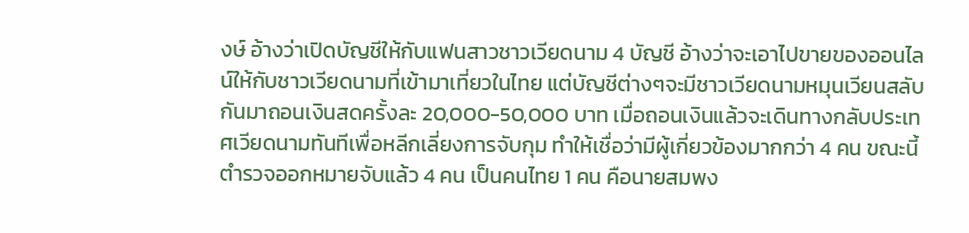งษ์ อ้างว่าเปิดบัญชีให้กับแฟนสาวชาวเวียดนาม 4 บัญชี อ้างว่าจะเอาไปขายของออนไลน์ให้กับชาวเวียดนามที่เข้ามาเที่ยวในไทย แต่บัญชีต่างๆจะมีชาวเวียดนามหมุนเวียนสลับกันมาถอนเงินสดครั้งละ 20,000-50,000 บาท เมื่อถอนเงินแล้วจะเดินทางกลับประเทศเวียดนามทันทีเพื่อหลีกเลี่ยงการจับกุม ทำให้เชื่อว่ามีผู้เกี่ยวข้องมากกว่า 4 คน ขณะนี้ตำรวจออกหมายจับแล้ว 4 คน เป็นคนไทย 1 คน คือนายสมพง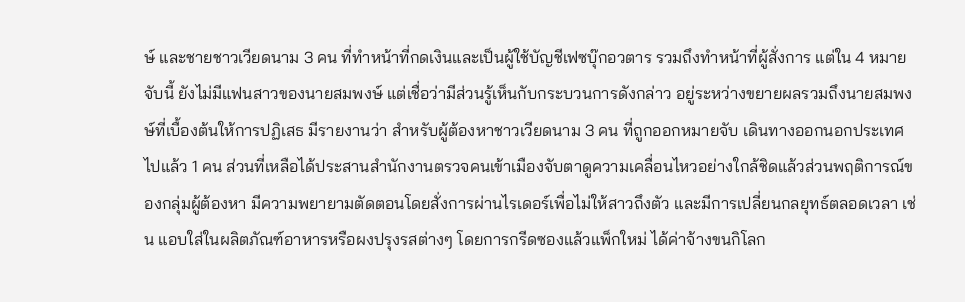ษ์ และชายชาวเวียดนาม 3 คน ที่ทำหน้าที่กดเงินและเป็นผู้ใช้บัญชีเฟซบุ๊กอวตาร รวมถึงทำหน้าที่ผู้สั่งการ แต่ใน 4 หมายจับนี้ ยังไม่มีแฟนสาวของนายสมพงษ์ แต่เชื่อว่ามีส่วนรู้เห็นกับกระบวนการดังกล่าว อยู่ระหว่างขยายผลรวมถึงนายสมพงษ์ที่เบื้องต้นให้การปฏิเสธ มีรายงานว่า สำหรับผู้ต้องหาชาวเวียดนาม 3 คน ที่ถูกออกหมายจับ เดินทางออกนอกประเทศไปแล้ว 1 คน ส่วนที่เหลือได้ประสานสำนักงานตรวจคนเข้าเมืองจับตาดูความเคลื่อนไหวอย่างใกล้ชิดแล้วส่วนพฤติการณ์ของกลุ่มผู้ต้องหา มีความพยายามตัดตอนโดยสั่งการผ่านไรเดอร์เพื่อไม่ให้สาวถึงตัว และมีการเปลี่ยนกลยุทธ์ตลอดเวลา เช่น แอบใส่ในผลิตภัณฑ์อาหารหรือผงปรุงรสต่างๆ โดยการกรีดซองแล้วแพ็กใหม่ ได้ค่าจ้างขนกิโลก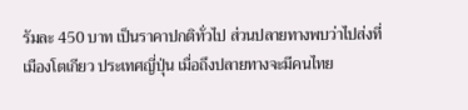รัมละ 450 บาท เป็นราคาปกติทั่วไป ส่วนปลายทางพบว่าไปส่งที่เมืองโตเกียว ประเทศญี่ปุ่น เมื่อถึงปลายทางจะมีคนไทย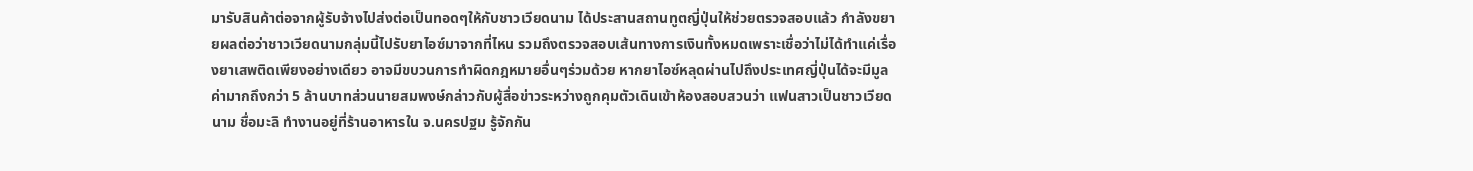มารับสินค้าต่อจากผู้รับจ้างไปส่งต่อเป็นทอดๆให้กับชาวเวียดนาม ได้ประสานสถานทูตญี่ปุ่นให้ช่วยตรวจสอบแล้ว กำลังขยายผลต่อว่าชาวเวียดนามกลุ่มนี้ไปรับยาไอซ์มาจากที่ไหน รวมถึงตรวจสอบเส้นทางการเงินทั้งหมดเพราะเชื่อว่าไม่ได้ทำแค่เรื่องยาเสพติดเพียงอย่างเดียว อาจมีขบวนการทำผิดกฎหมายอื่นๆร่วมด้วย หากยาไอซ์หลุดผ่านไปถึงประเทศญี่ปุ่นได้จะมีมูลค่ามากถึงกว่า 5 ล้านบาทส่วนนายสมพงษ์กล่าวกับผู้สื่อข่าวระหว่างถูกคุมตัวเดินเข้าห้องสอบสวนว่า แฟนสาวเป็นชาวเวียดนาม ชื่อมะลิ ทำงานอยู่ที่ร้านอาหารใน จ.นครปฐม รู้จักกัน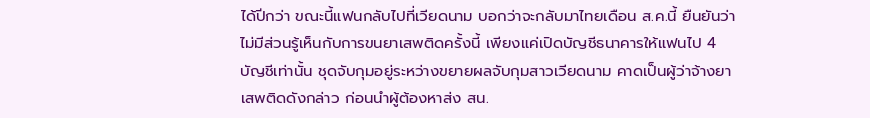ได้ปีกว่า ขณะนี้แฟนกลับไปที่เวียดนาม บอกว่าจะกลับมาไทยเดือน ส.ค.นี้ ยืนยันว่าไม่มีส่วนรู้เห็นกับการขนยาเสพติดครั้งนี้ เพียงแค่เปิดบัญชีธนาคารให้แฟนไป 4 บัญชีเท่านั้น ชุดจับกุมอยู่ระหว่างขยายผลจับกุมสาวเวียดนาม คาดเป็นผู้ว่าจ้างยาเสพติดดังกล่าว ก่อนนำผู้ต้องหาส่ง สน.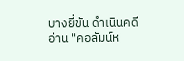บางยี่ขัน ดำเนินคดีอ่าน "คอลัมน์ห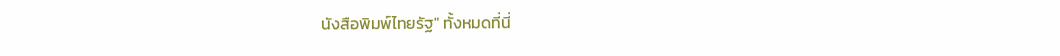นังสือพิมพ์ไทยรัฐ" ทั้งหมดที่นี่